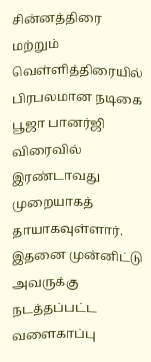சின்னத்திரை மற்றும் வெள்ளித்திரையில் பிரபலமான நடிகை பூஜா பானர்ஜி விரைவில் இரண்டாவது முறையாகத் தாயாகவுள்ளார். இதனை முன்னிட்டு அவருக்கு நடத்தப்பட்ட வளைகாப்பு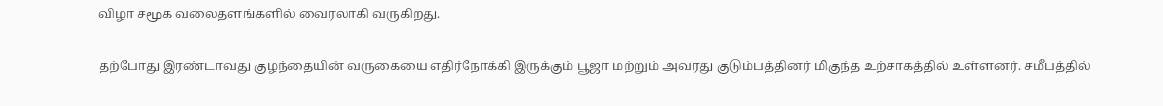விழா சமூக வலைதளங்களில் வைரலாகி வருகிறது.

தற்போது இரண்டாவது குழந்தையின் வருகையை எதிர்நோக்கி இருக்கும் பூஜா மற்றும் அவரது குடும்பத்தினர் மிகுந்த உற்சாகத்தில் உள்ளனர். சமீபத்தில்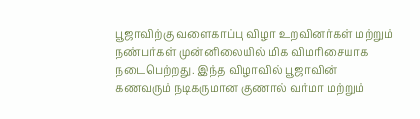பூஜாவிற்கு வளைகாப்பு விழா உறவினர்கள் மற்றும் நண்பர்கள் முன்னிலையில் மிக விமரிசையாக நடைபெற்றது. இந்த விழாவில் பூஜாவின் கணவரும் நடிகருமான குணால் வர்மா மற்றும்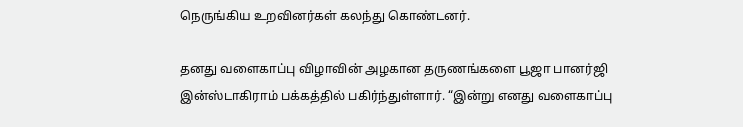நெருங்கிய உறவினர்கள் கலந்து கொண்டனர்.

தனது வளைகாப்பு விழாவின் அழகான தருணங்களை பூஜா பானர்ஜி இன்ஸ்டாகிராம் பக்கத்தில் பகிர்ந்துள்ளார். “இன்று எனது வளைகாப்பு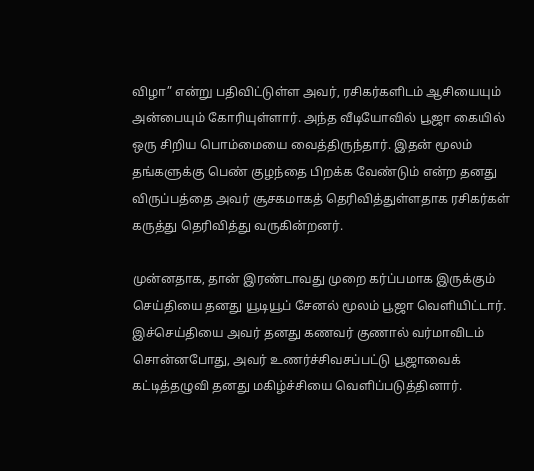விழா” என்று பதிவிட்டுள்ள அவர், ரசிகர்களிடம் ஆசியையும் அன்பையும் கோரியுள்ளார். அந்த வீடியோவில் பூஜா கையில் ஒரு சிறிய பொம்மையை வைத்திருந்தார். இதன் மூலம் தங்களுக்கு பெண் குழந்தை பிறக்க வேண்டும் என்ற தனது விருப்பத்தை அவர் சூசகமாகத் தெரிவித்துள்ளதாக ரசிகர்கள் கருத்து தெரிவித்து வருகின்றனர்.

முன்னதாக, தான் இரண்டாவது முறை கர்ப்பமாக இருக்கும் செய்தியை தனது யூடியூப் சேனல் மூலம் பூஜா வெளியிட்டார். இச்செய்தியை அவர் தனது கணவர் குணால் வர்மாவிடம் சொன்னபோது, அவர் உணர்ச்சிவசப்பட்டு பூஜாவைக் கட்டித்தழுவி தனது மகிழ்ச்சியை வெளிப்படுத்தினார்.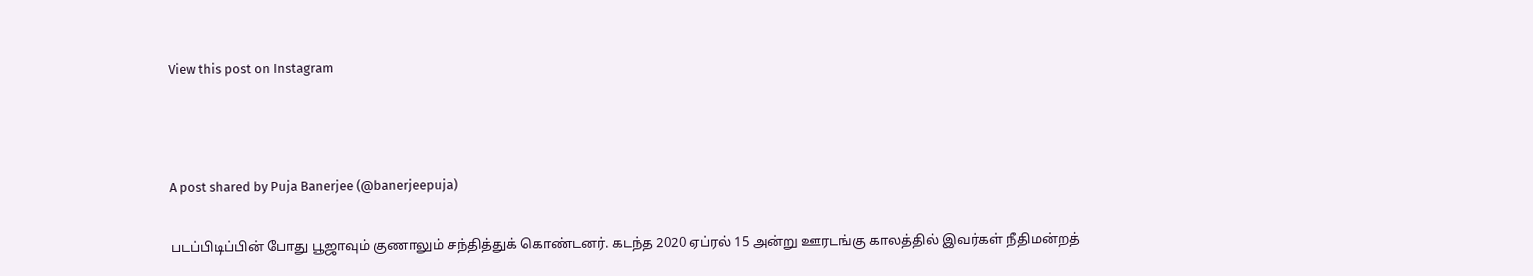View this post on Instagram



A post shared by Puja Banerjee (@banerjeepuja)

படப்பிடிப்பின் போது பூஜாவும் குணாலும் சந்தித்துக் கொண்டனர். கடந்த 2020 ஏப்ரல் 15 அன்று ஊரடங்கு காலத்தில் இவர்கள் நீதிமன்றத்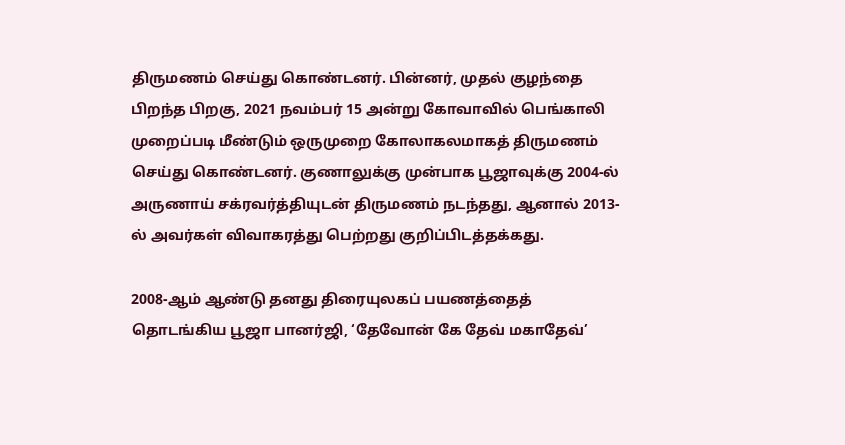திருமணம் செய்து கொண்டனர். பின்னர், முதல் குழந்தை பிறந்த பிறகு, 2021 நவம்பர் 15 அன்று கோவாவில் பெங்காலி முறைப்படி மீண்டும் ஒருமுறை கோலாகலமாகத் திருமணம் செய்து கொண்டனர். குணாலுக்கு முன்பாக பூஜாவுக்கு 2004-ல் அருணாய் சக்ரவர்த்தியுடன் திருமணம் நடந்தது, ஆனால் 2013-ல் அவர்கள் விவாகரத்து பெற்றது குறிப்பிடத்தக்கது.

2008-ஆம் ஆண்டு தனது திரையுலகப் பயணத்தைத் தொடங்கிய பூஜா பானர்ஜி, ‘தேவோன் கே தேவ் மகாதேவ்’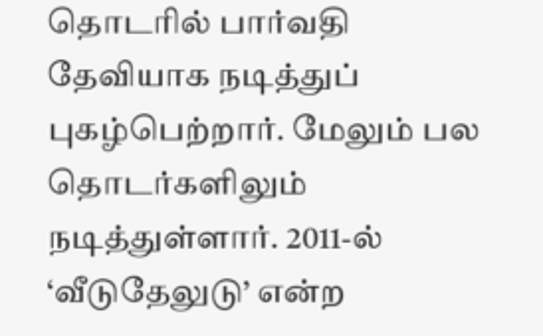தொடரில் பார்வதி தேவியாக நடித்துப் புகழ்பெற்றார். மேலும் பல தொடர்களிலும் நடித்துள்ளார். 2011-ல் ‘வீடுதேலுடு’ என்ற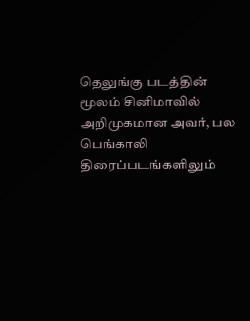தெலுங்கு படத்தின் மூலம் சினிமாவில் அறிமுகமான அவர், பல பெங்காலி திரைப்படங்களிலும்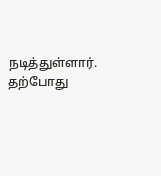நடித்துள்ளார். தற்போது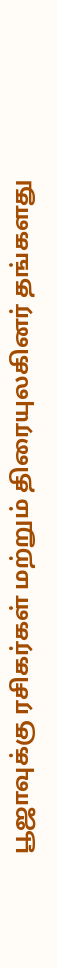பூஜாவுக்கு ரசிகர்கள் மற்றும் திரையுலகினர் தங்களது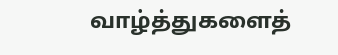வாழ்த்துகளைத்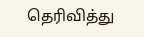தெரிவித்து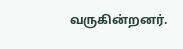வருகின்றனர்.